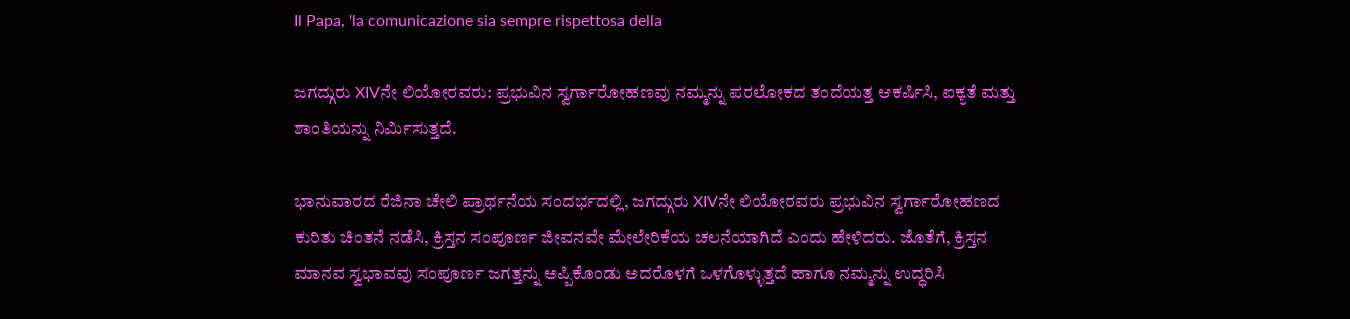Il Papa, 'la comunicazione sia sempre rispettosa della

ಜಗದ್ಗುರು XIVನೇ ಲಿಯೋರವರು: ಪ್ರಭುವಿನ ಸ್ವರ್ಗಾರೋಹಣವು ನಮ್ಮನ್ನು ಪರಲೋಕದ ತಂದೆಯತ್ತ ಆಕರ್ಷಿಸಿ, ಐಕ್ಯತೆ ಮತ್ತು ಶಾಂತಿಯನ್ನು ನಿರ್ಮಿಸುತ್ತದೆ.

ಭಾನುವಾರದ ರೆಜಿನಾ ಚೇಲಿ ಪ್ರಾರ್ಥನೆಯ ಸಂದರ್ಭದಲ್ಲಿ, ಜಗದ್ಗುರು XIVನೇ ಲಿಯೋರವರು ಪ್ರಭುವಿನ ಸ್ವರ್ಗಾರೋಹಣದ ಕುರಿತು ಚಿಂತನೆ ನಡೆಸಿ, ಕ್ರಿಸ್ತನ ಸಂಪೂರ್ಣ ಜೀವನವೇ ಮೇಲೇರಿಕೆಯ ಚಲನೆಯಾಗಿದೆ ಎಂದು ಹೇಳಿದರು. ಜೊತೆಗೆ, ಕ್ರಿಸ್ತನ ಮಾನವ ಸ್ವಭಾವವು ಸಂಪೂರ್ಣ ಜಗತ್ತನ್ನು ಅಪ್ಪಿಕೊಂಡು ಅದರೊಳಗೆ ಒಳಗೊಳ್ಳುತ್ತದೆ ಹಾಗೂ ನಮ್ಮನ್ನು ಉದ್ಧರಿಸಿ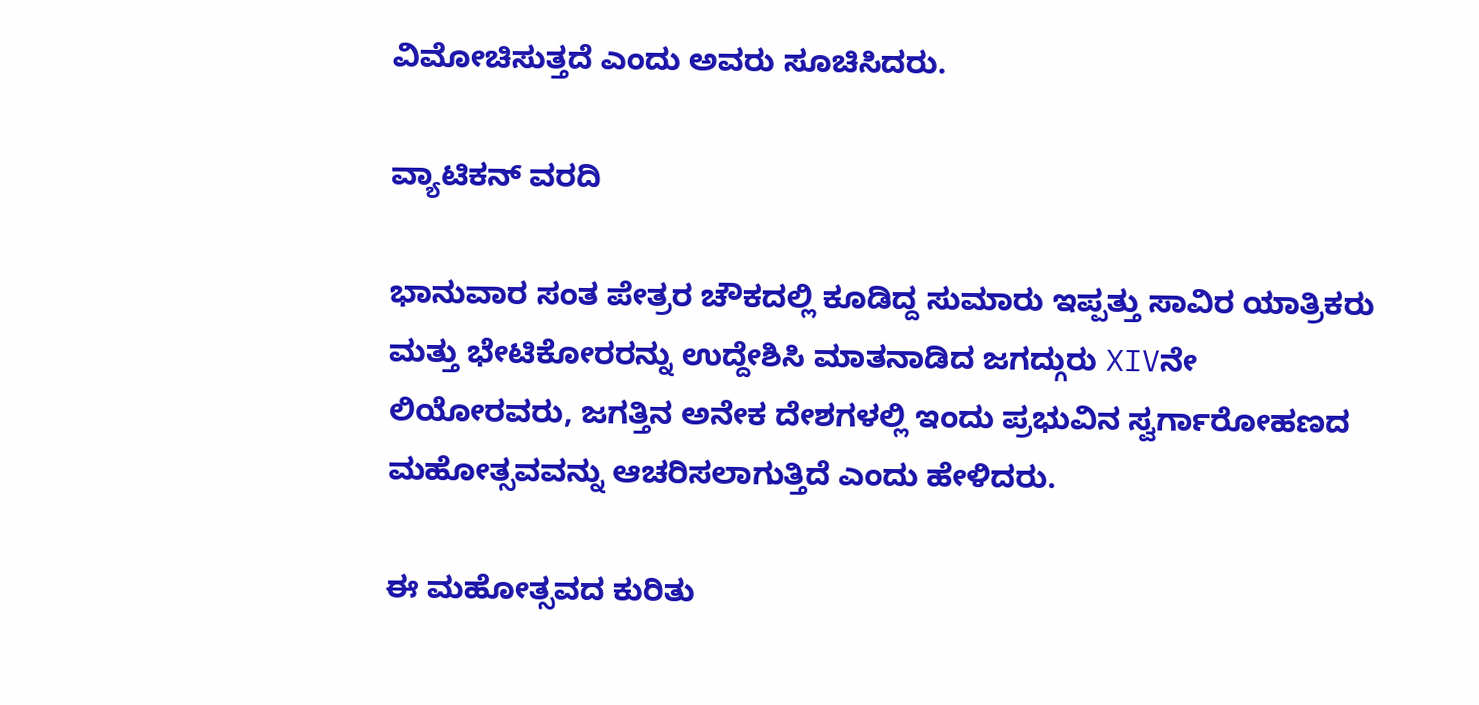ವಿಮೋಚಿಸುತ್ತದೆ ಎಂದು ಅವರು ಸೂಚಿಸಿದರು.

ವ್ಯಾಟಿಕನ್ ವರದಿ

ಭಾನುವಾರ ಸಂತ ಪೇತ್ರರ ಚೌಕದಲ್ಲಿ ಕೂಡಿದ್ದ ಸುಮಾರು ಇಪ್ಪತ್ತು ಸಾವಿರ ಯಾತ್ರಿಕರು ಮತ್ತು ಭೇಟಿಕೋರರನ್ನು ಉದ್ದೇಶಿಸಿ ಮಾತನಾಡಿದ ಜಗದ್ಗುರು XIVನೇ ಲಿಯೋರವರು, ಜಗತ್ತಿನ ಅನೇಕ ದೇಶಗಳಲ್ಲಿ ಇಂದು ಪ್ರಭುವಿನ ಸ್ವರ್ಗಾರೋಹಣದ ಮಹೋತ್ಸವವನ್ನು ಆಚರಿಸಲಾಗುತ್ತಿದೆ ಎಂದು ಹೇಳಿದರು.

ಈ ಮಹೋತ್ಸವದ ಕುರಿತು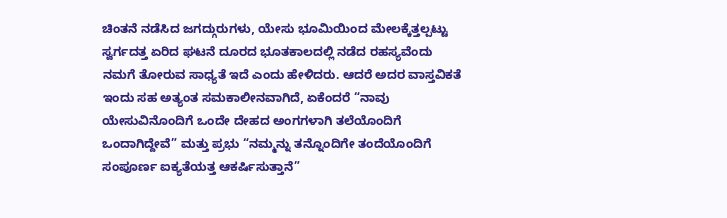ಚಿಂತನೆ ನಡೆಸಿದ ಜಗದ್ಗುರುಗಳು, ಯೇಸು ಭೂಮಿಯಿಂದ ಮೇಲಕ್ಕೆತ್ತಲ್ಪಟ್ಟು ಸ್ವರ್ಗದತ್ತ ಏರಿದ ಘಟನೆ ದೂರದ ಭೂತಕಾಲದಲ್ಲಿ ನಡೆದ ರಹಸ್ಯವೆಂದು ನಮಗೆ ತೋರುವ ಸಾಧ್ಯತೆ ಇದೆ ಎಂದು ಹೇಳಿದರು. ಆದರೆ ಅದರ ವಾಸ್ತವಿಕತೆ ಇಂದು ಸಹ ಅತ್ಯಂತ ಸಮಕಾಲೀನವಾಗಿದೆ, ಏಕೆಂದರೆ “ನಾವು ಯೇಸುವಿನೊಂದಿಗೆ ಒಂದೇ ದೇಹದ ಅಂಗಗಳಾಗಿ ತಲೆಯೊಂದಿಗೆ ಒಂದಾಗಿದ್ದೇವೆ” ಮತ್ತು ಪ್ರಭು “ನಮ್ಮನ್ನು ತನ್ನೊಂದಿಗೇ ತಂದೆಯೊಂದಿಗೆ ಸಂಪೂರ್ಣ ಐಕ್ಯತೆಯತ್ತ ಆಕರ್ಷಿಸುತ್ತಾನೆ”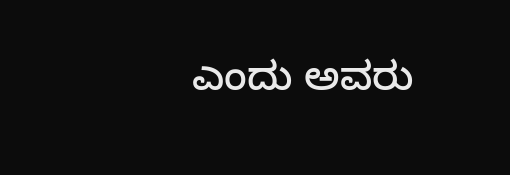ಎಂದು ಅವರು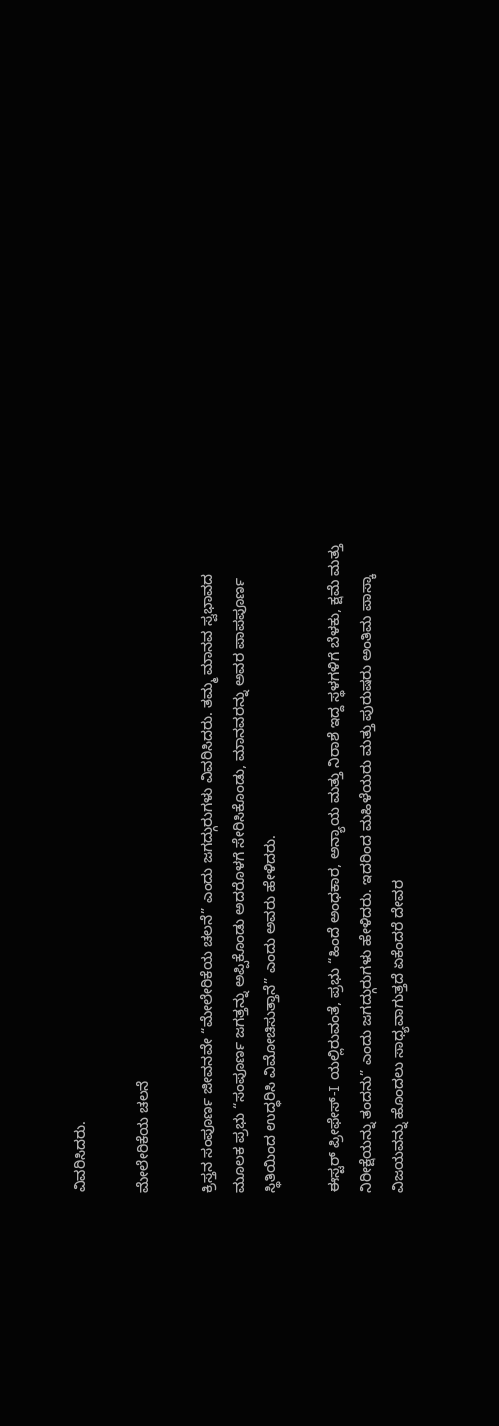ವಿವರಿಸಿದರು.

ಮೇಲೇರಿಕೆಯ ಚಲನೆ

ಕ್ರಿಸ್ತನ ಸಂಪೂರ್ಣ ಜೀವನವೇ “ಮೇಲೇರಿಕೆಯ ಚಲನೆ” ಎಂದು ಜಗದ್ಗುರುಗಳು ವಿವರಿಸಿದರು. ತಮ್ಮ ಮಾನವ ಸ್ವಭಾವದ ಮೂಲಕ ಪ್ರಭು “ಸಂಪೂರ್ಣ ಜಗತ್ತನ್ನು ಅಪ್ಪಿಕೊಂಡು ಅದರೊಳಗೆ ಸೇರಿಸಿಕೊಂಡು, ಮಾನವರನ್ನು ಅವರ ಪಾಪಪೂರ್ಣ ಸ್ಥಿತಿಯಿಂದ ಉದ್ಧರಿಸಿ ವಿಮೋಚಿಸುತ್ತಾನೆ” ಎಂದು ಅವರು ಹೇಳಿದರು.

ಈಸ್ಟರ್ ಪ್ರೀಫೇಸ್-I ಯಲ್ಲಿರುವಂತೆ, ಪ್ರಭು “ಹಿಂದೆ ಅಂಧಕಾರ, ಅನ್ಯಾಯ ಮತ್ತು ನಿರಾಶೆ ಇದ್ದ ಸ್ಥಳಗಳಿಗೆ ಬೆಳಕು, ಕ್ಷಮೆ ಮತ್ತು ನಿರೀಕ್ಷೆಯನ್ನು ತಂದನು” ಎಂದು ಜಗದ್ಗುರುಗಳು ಹೇಳಿದರು. ಇದರಿಂದ ಮಹಿಳೆಯರು ಮತ್ತು ಪುರುಷರು ಅಂತಿಮ ಪಾಸ್ಕಾ ವಿಜಯವನ್ನು ಹೊಂದಲು ಸಾಧ್ಯವಾಗುತ್ತದೆ ಏಕೆಂದರೆ ದೇವರ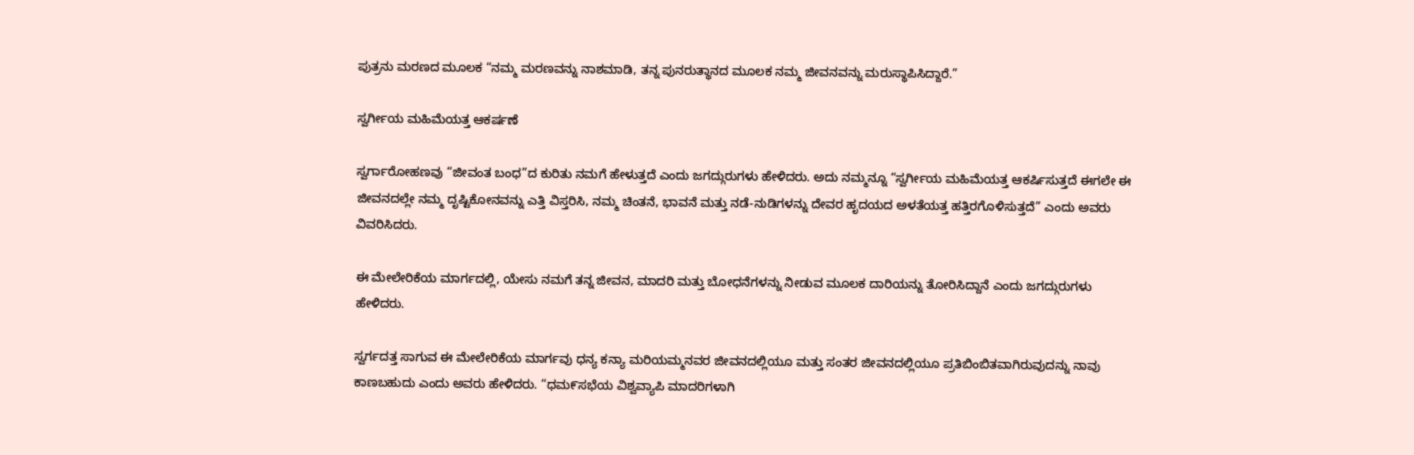ಪುತ್ರನು ಮರಣದ ಮೂಲಕ “ನಮ್ಮ ಮರಣವನ್ನು ನಾಶಮಾಡಿ, ತನ್ನ ಪುನರುತ್ಥಾನದ ಮೂಲಕ ನಮ್ಮ ಜೀವನವನ್ನು ಮರುಸ್ಥಾಪಿಸಿದ್ದಾರೆ.”

ಸ್ವರ್ಗೀಯ ಮಹಿಮೆಯತ್ತ ಆಕರ್ಷಣೆ

ಸ್ವರ್ಗಾರೋಹಣವು “ಜೀವಂತ ಬಂಧ”ದ ಕುರಿತು ನಮಗೆ ಹೇಳುತ್ತದೆ ಎಂದು ಜಗದ್ಗುರುಗಳು ಹೇಳಿದರು. ಅದು ನಮ್ಮನ್ನೂ “ಸ್ವರ್ಗೀಯ ಮಹಿಮೆಯತ್ತ ಆಕರ್ಷಿಸುತ್ತದೆ ಈಗಲೇ ಈ ಜೀವನದಲ್ಲೇ ನಮ್ಮ ದೃಷ್ಟಿಕೋನವನ್ನು ಎತ್ತಿ ವಿಸ್ತರಿಸಿ, ನಮ್ಮ ಚಿಂತನೆ, ಭಾವನೆ ಮತ್ತು ನಡೆ-ನುಡಿಗಳನ್ನು ದೇವರ ಹೃದಯದ ಅಳತೆಯತ್ತ ಹತ್ತಿರಗೊಳಿಸುತ್ತದೆ” ಎಂದು ಅವರು ವಿವರಿಸಿದರು.

ಈ ಮೇಲೇರಿಕೆಯ ಮಾರ್ಗದಲ್ಲಿ, ಯೇಸು ನಮಗೆ ತನ್ನ ಜೀವನ, ಮಾದರಿ ಮತ್ತು ಬೋಧನೆಗಳನ್ನು ನೀಡುವ ಮೂಲಕ ದಾರಿಯನ್ನು ತೋರಿಸಿದ್ದಾನೆ ಎಂದು ಜಗದ್ಗುರುಗಳು ಹೇಳಿದರು.

ಸ್ವರ್ಗದತ್ತ ಸಾಗುವ ಈ ಮೇಲೇರಿಕೆಯ ಮಾರ್ಗವು ಧನ್ಯ ಕನ್ಯಾ ಮರಿಯಮ್ಮನವರ ಜೀವನದಲ್ಲಿಯೂ ಮತ್ತು ಸಂತರ ಜೀವನದಲ್ಲಿಯೂ ಪ್ರತಿಬಿಂಬಿತವಾಗಿರುವುದನ್ನು ನಾವು ಕಾಣಬಹುದು ಎಂದು ಅವರು ಹೇಳಿದರು. “ಧಮ೯ಸಭೆಯ ವಿಶ್ವವ್ಯಾಪಿ ಮಾದರಿಗಳಾಗಿ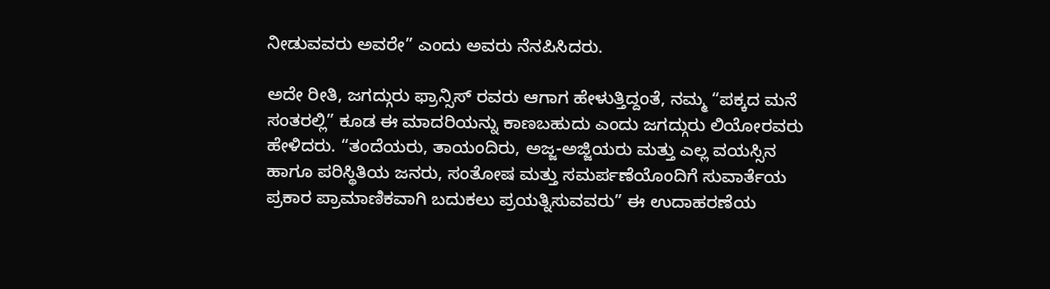ನೀಡುವವರು ಅವರೇ” ಎಂದು ಅವರು ನೆನಪಿಸಿದರು.

ಅದೇ ರೀತಿ, ಜಗದ್ಗುರು ಫ್ರಾನ್ಸಿಸ್ ರವರು ಆಗಾಗ ಹೇಳುತ್ತಿದ್ದಂತೆ, ನಮ್ಮ “ಪಕ್ಕದ ಮನೆ ಸಂತರಲ್ಲಿ” ಕೂಡ ಈ ಮಾದರಿಯನ್ನು ಕಾಣಬಹುದು ಎಂದು ಜಗದ್ಗುರು ಲಿಯೋರವರು ಹೇಳಿದರು. “ತಂದೆಯರು, ತಾಯಂದಿರು, ಅಜ್ಜ-ಅಜ್ಜಿಯರು ಮತ್ತು ಎಲ್ಲ ವಯಸ್ಸಿನ ಹಾಗೂ ಪರಿಸ್ಥಿತಿಯ ಜನರು, ಸಂತೋಷ ಮತ್ತು ಸಮರ್ಪಣೆಯೊಂದಿಗೆ ಸುವಾರ್ತೆಯ ಪ್ರಕಾರ ಪ್ರಾಮಾಣಿಕವಾಗಿ ಬದುಕಲು ಪ್ರಯತ್ನಿಸುವವರು” ಈ ಉದಾಹರಣೆಯ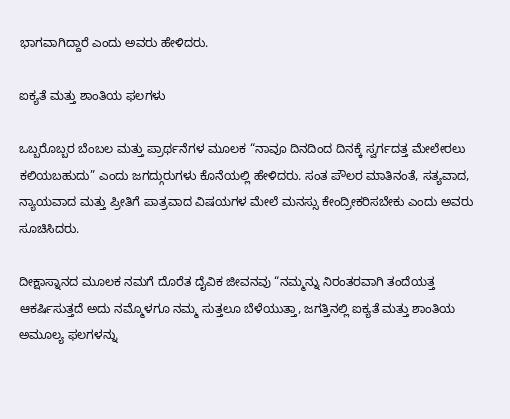ಭಾಗವಾಗಿದ್ದಾರೆ ಎಂದು ಅವರು ಹೇಳಿದರು.

ಐಕ್ಯತೆ ಮತ್ತು ಶಾಂತಿಯ ಫಲಗಳು

ಒಬ್ಬರೊಬ್ಬರ ಬೆಂಬಲ ಮತ್ತು ಪ್ರಾರ್ಥನೆಗಳ ಮೂಲಕ “ನಾವೂ ದಿನದಿಂದ ದಿನಕ್ಕೆ ಸ್ವರ್ಗದತ್ತ ಮೇಲೇರಲು ಕಲಿಯಬಹುದು” ಎಂದು ಜಗದ್ಗುರುಗಳು ಕೊನೆಯಲ್ಲಿ ಹೇಳಿದರು. ಸಂತ ಪೌಲರ ಮಾತಿನಂತೆ, ಸತ್ಯವಾದ, ನ್ಯಾಯವಾದ ಮತ್ತು ಪ್ರೀತಿಗೆ ಪಾತ್ರವಾದ ವಿಷಯಗಳ ಮೇಲೆ ಮನಸ್ಸು ಕೇಂದ್ರೀಕರಿಸಬೇಕು ಎಂದು ಅವರು ಸೂಚಿಸಿದರು.

ದೀಕ್ಷಾಸ್ನಾನದ ಮೂಲಕ ನಮಗೆ ದೊರೆತ ದೈವಿಕ ಜೀವನವು “ನಮ್ಮನ್ನು ನಿರಂತರವಾಗಿ ತಂದೆಯತ್ತ ಆಕರ್ಷಿಸುತ್ತದೆ ಅದು ನಮ್ಮೊಳಗೂ ನಮ್ಮ ಸುತ್ತಲೂ ಬೆಳೆಯುತ್ತಾ, ಜಗತ್ತಿನಲ್ಲಿ ಐಕ್ಯತೆ ಮತ್ತು ಶಾಂತಿಯ ಅಮೂಲ್ಯ ಫಲಗಳನ್ನು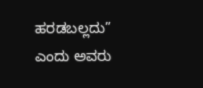ಹರಡಬಲ್ಲದು” ಎಂದು ಅವರು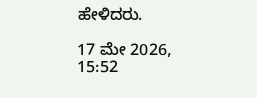ಹೇಳಿದರು.

17 ಮೇ 2026, 15:52